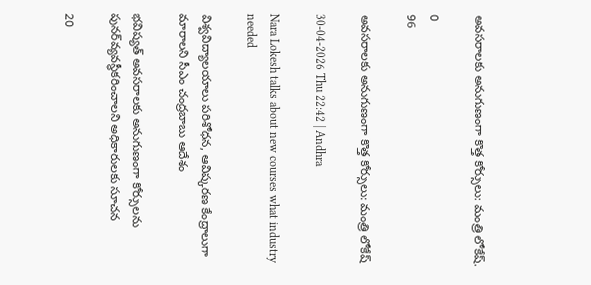అవసరాలకు అనుగుణంగా కొత్త కోర్సులు: మంత్రి లోకేష్.

0
96

అవసరాలకు అనుగుణంగా కొత్త కోర్సులు: మంత్రి లోకేష్

30-04-2026 Thu 22:42 | Andhra

Nara Lokesh talks about new courses what industry needed

విశ్వవిద్యాలయాలు పరిశోధన, ఆవిష్కరణ కేంద్రాలుగా మారాలని సీఎం చంద్రబాబు ఆదేశం

భవిష్యత్ అవసరాలకు అనుగుణంగా కోర్సులను పునర్‌వ్యవస్థీకరించాలని అధికారులకు సూచన

20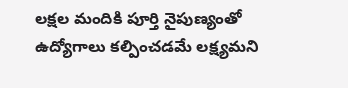లక్షల మందికి పూర్తి నైపుణ్యంతో ఉద్యోగాలు కల్పించడమే లక్ష్యమని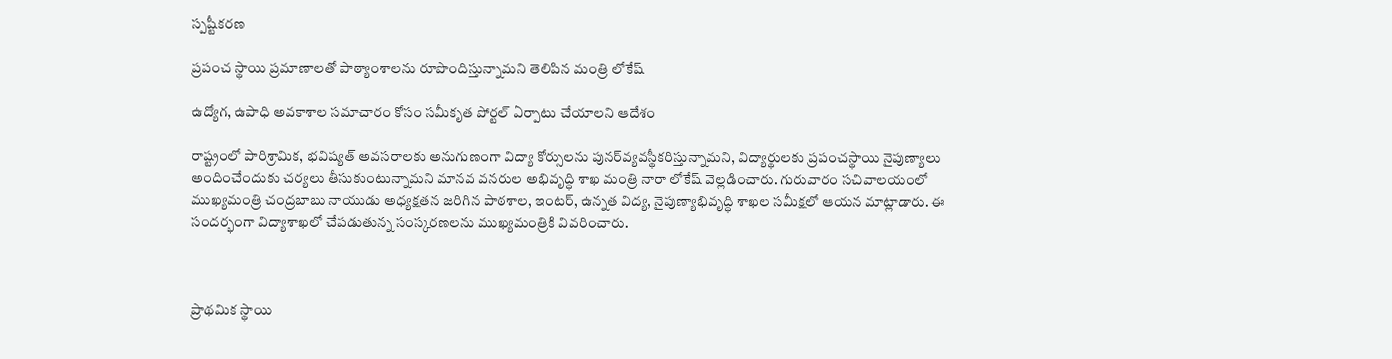స్పష్టీకరణ

ప్రపంచ స్థాయి ప్రమాణాలతో పాఠ్యాంశాలను రూపొందిస్తున్నామని తెలిపిన మంత్రి లోకేష్

ఉద్యోగ, ఉపాధి అవకాశాల సమాచారం కోసం సమీకృత పోర్టల్ ఏర్పాటు చేయాలని ఆదేశం

రాష్ట్రంలో పారిశ్రామిక, భవిష్యత్ అవసరాలకు అనుగుణంగా విద్యా కోర్సులను పునర్‌వ్యవస్థీకరిస్తున్నామని, విద్యార్థులకు ప్రపంచస్థాయి నైపుణ్యాలు అందించేందుకు చర్యలు తీసుకుంటున్నామని మానవ వనరుల అభివృద్ధి శాఖ మంత్రి నారా లోకేష్ వెల్లడించారు. గురువారం సచివాలయంలో ముఖ్యమంత్రి చంద్రబాబు నాయుడు అధ్యక్షతన జరిగిన పాఠశాల, ఇంటర్, ఉన్నత విద్య, నైపుణ్యాభివృద్ధి శాఖల సమీక్షలో ఆయన మాట్లాడారు. ఈ సందర్భంగా విద్యాశాఖలో చేపడుతున్న సంస్కరణలను ముఖ్యమంత్రికి వివరించారు.



ప్రాథమిక స్థాయి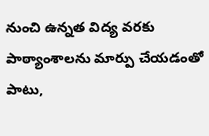నుంచి ఉన్నత విద్య వరకు పాఠ్యాంశాలను మార్పు చేయడంతో పాటు,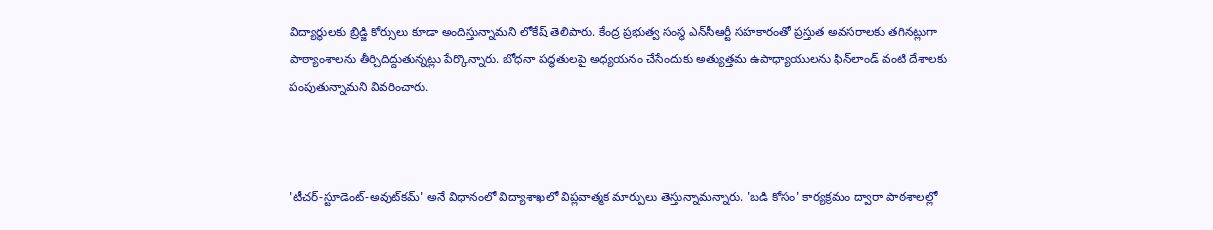విద్యార్థులకు బ్రిడ్జి కోర్సులు కూడా అందిస్తున్నామని లోకేష్ తెలిపారు. కేంద్ర ప్రభుత్వ సంస్థ ఎన్‌సీఆర్టీ సహకారంతో ప్రస్తుత అవసరాలకు తగినట్లుగా పాఠ్యాంశాలను తీర్చిదిద్దుతున్నట్లు పేర్కొన్నారు. బోధనా పద్ధతులపై అధ్యయనం చేసేందుకు అత్యుత్తమ ఉపాధ్యాయులను ఫిన్‌లాండ్ వంటి దేశాలకు పంపుతున్నామని వివరించారు.



'టీచర్-స్టూడెంట్-అవుట్‌కమ్' అనే విధానంలో విద్యాశాఖలో విప్లవాత్మక మార్పులు తెస్తున్నామన్నారు. 'బడి కోసం' కార్యక్రమం ద్వారా పాఠశాలల్లో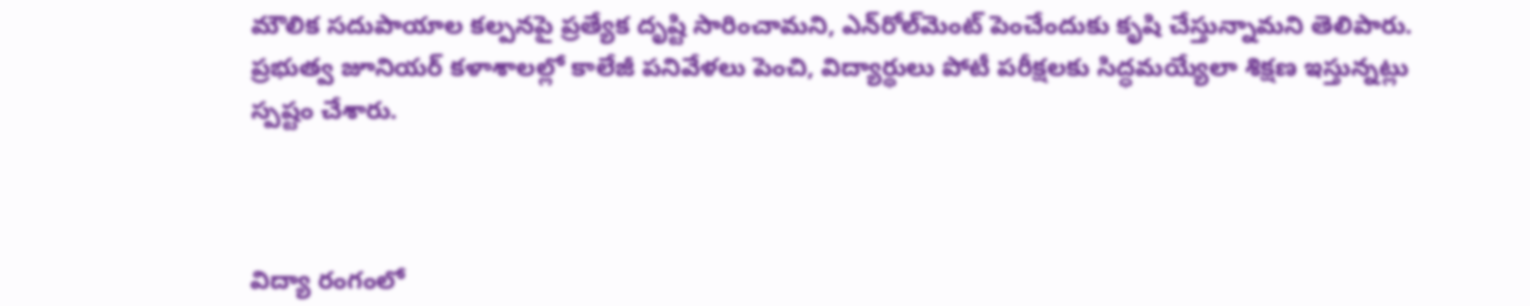మౌలిక సదుపాయాల కల్పనపై ప్రత్యేక దృష్టి సారించామని, ఎన్‌రోల్‌మెంట్ పెంచేందుకు కృషి చేస్తున్నామని తెలిపారు. ప్రభుత్వ జూనియర్ కళాశాలల్లో కాలేజీ పనివేళలు పెంచి, విద్యార్థులు పోటీ పరీక్షలకు సిద్ధమయ్యేలా శిక్షణ ఇస్తున్నట్లు స్పష్టం చేశారు.



విద్యా రంగంలో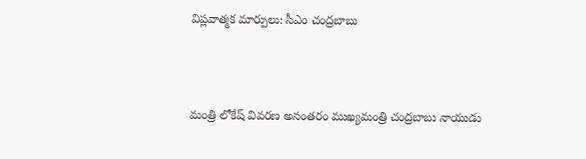విప్లవాత్మక మార్పులు: సీఎం చంద్రబాబు



మంత్రి లోకేష్ వివరణ అనంతరం ముఖ్యమంత్రి చంద్రబాబు నాయుడు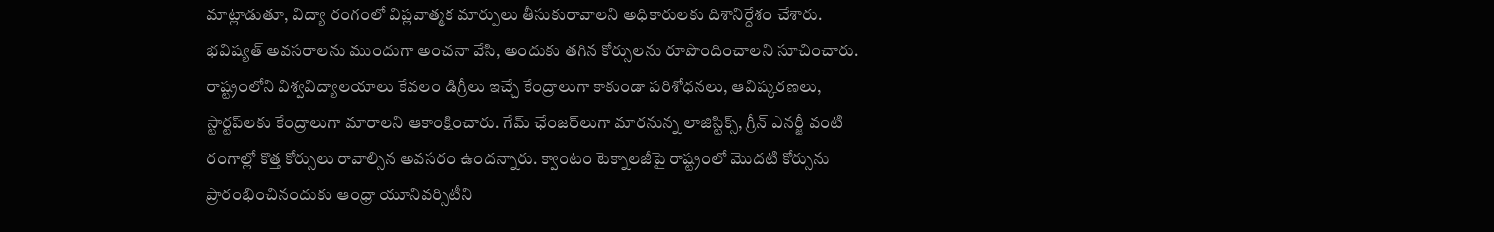మాట్లాడుతూ, విద్యా రంగంలో విప్లవాత్మక మార్పులు తీసుకురావాలని అధికారులకు దిశానిర్దేశం చేశారు. భవిష్యత్ అవసరాలను ముందుగా అంచనా వేసి, అందుకు తగిన కోర్సులను రూపొందించాలని సూచించారు. రాష్ట్రంలోని విశ్వవిద్యాలయాలు కేవలం డిగ్రీలు ఇచ్చే కేంద్రాలుగా కాకుండా పరిశోధనలు, ఆవిష్కరణలు, స్టార్టప్‌లకు కేంద్రాలుగా మారాలని ఆకాంక్షించారు. గేమ్ ఛేంజర్‌లుగా మారనున్న లాజిస్టిక్స్, గ్రీన్ ఎనర్జీ వంటి రంగాల్లో కొత్త కోర్సులు రావాల్సిన అవసరం ఉందన్నారు. క్వాంటం టెక్నాలజీపై రాష్ట్రంలో మొదటి కోర్సును ప్రారంభించినందుకు ఆంధ్రా యూనివర్సిటీని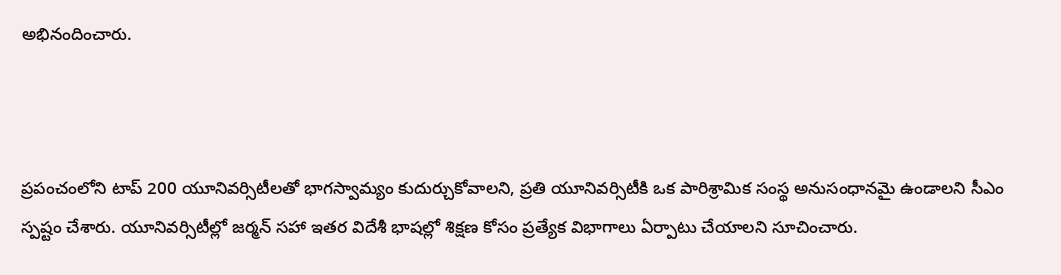అభినందించారు.



ప్రపంచంలోని టాప్ 200 యూనివర్సిటీలతో భాగస్వామ్యం కుదుర్చుకోవాలని, ప్రతి యూనివర్సిటీకి ఒక పారిశ్రామిక సంస్థ అనుసంధానమై ఉండాలని సీఎం స్పష్టం చేశారు. యూనివర్సిటీల్లో జర్మన్ సహా ఇతర విదేశీ భాషల్లో శిక్షణ కోసం ప్రత్యేక విభాగాలు ఏర్పాటు చేయాలని సూచించారు.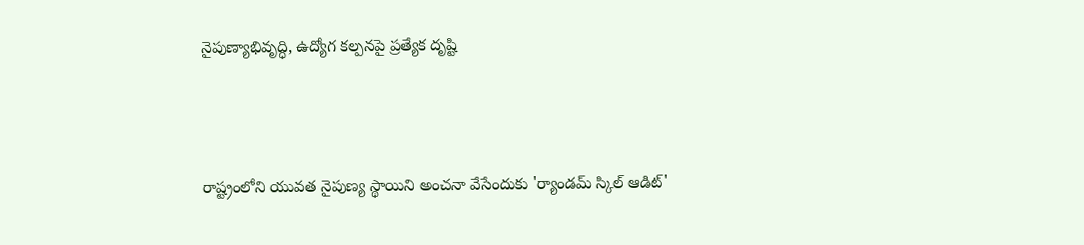నైపుణ్యాభివృద్ధి, ఉద్యోగ కల్పనపై ప్రత్యేక దృష్టి



రాష్ట్రంలోని యువత నైపుణ్య స్థాయిని అంచనా వేసేందుకు 'ర్యాండమ్ స్కిల్ ఆడిట్'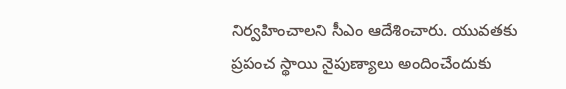నిర్వహించాలని సీఎం ఆదేశించారు. యువతకు ప్రపంచ స్థాయి నైపుణ్యాలు అందించేందుకు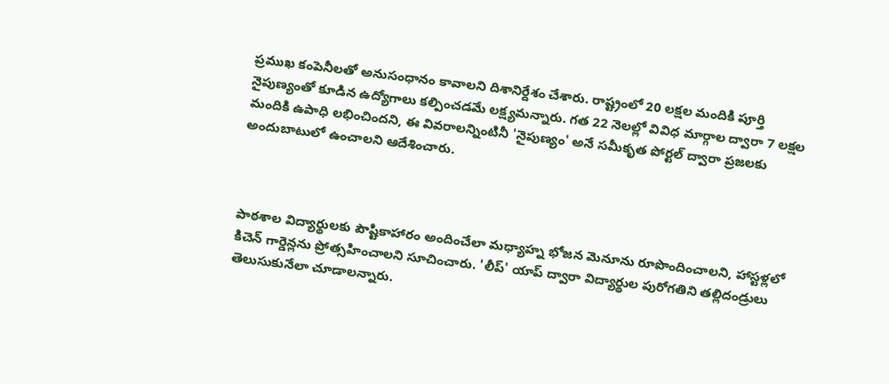ప్రముఖ కంపెనీలతో అనుసంధానం కావాలని దిశానిర్దేశం చేశారు. రాష్ట్రంలో 20 లక్షల మందికి పూర్తి నైపుణ్యంతో కూడిన ఉద్యోగాలు కల్పించడమే లక్ష్యమన్నారు. గత 22 నెలల్లో వివిధ మార్గాల ద్వారా 7 లక్షల మందికి ఉపాధి లభించిందని, ఈ వివరాలన్నింటినీ 'నైపుణ్యం' అనే సమీకృత పోర్టల్ ద్వారా ప్రజలకు అందుబాటులో ఉంచాలని ఆదేశించారు.



పాఠశాల విద్యార్థులకు పౌష్టికాహారం అందించేలా మధ్యాహ్న భోజన మెనూను రూపొందించాలని, హాస్టళ్లలో కిచెన్ గార్డెన్లను ప్రోత్సహించాలని సూచించారు. 'లీప్' యాప్ ద్వారా విద్యార్థుల పురోగతిని తల్లిదండ్రులు తెలుసుకునేలా చూడాలన్నారు.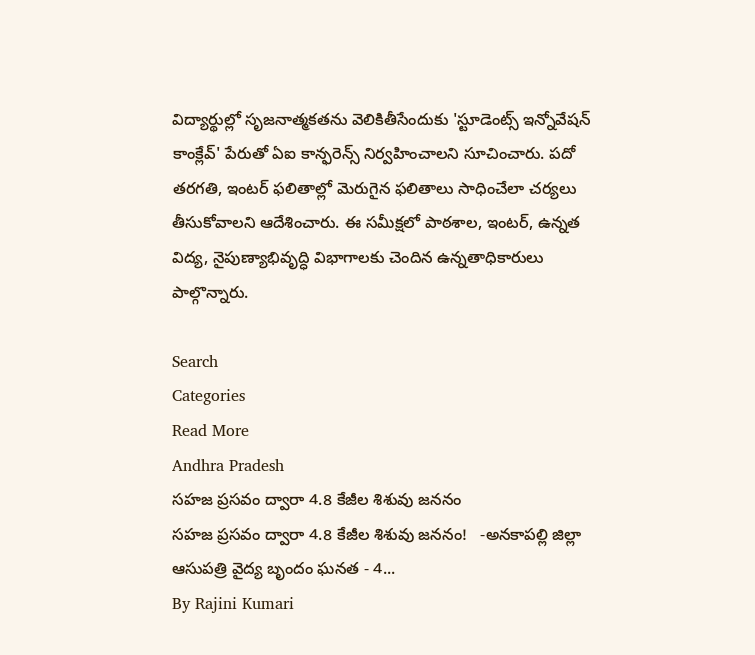విద్యార్థుల్లో సృజనాత్మకతను వెలికితీసేందుకు 'స్టూడెంట్స్ ఇన్నోవేషన్ కాంక్లేవ్' పేరుతో ఏఐ కాన్ఫరెన్స్ నిర్వహించాలని సూచించారు. పదో తరగతి, ఇంటర్ ఫలితాల్లో మెరుగైన ఫలితాలు సాధించేలా చర్యలు తీసుకోవాలని ఆదేశించారు. ఈ సమీక్షలో పాఠశాల, ఇంటర్, ఉన్నత విద్య, నైపుణ్యాభివృద్ధి విభాగాలకు చెందిన ఉన్నతాధికారులు పాల్గొన్నారు.

Search
Categories
Read More
Andhra Pradesh
సహజ ప్రసవం ద్వారా 4.8 కేజీల శిశువు జననం
సహజ ప్రసవం ద్వారా 4.8 కేజీల శిశువు జననం!   -అనకాపల్లి జిల్లా ఆసుపత్రి వైద్య బృందం ఘనత - 4...
By Rajini Kumari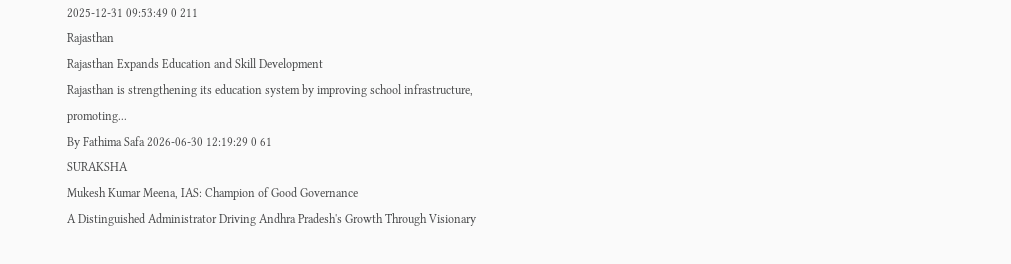2025-12-31 09:53:49 0 211
Rajasthan
Rajasthan Expands Education and Skill Development
Rajasthan is strengthening its education system by improving school infrastructure, promoting...
By Fathima Safa 2026-06-30 12:19:29 0 61
SURAKSHA
Mukesh Kumar Meena, IAS: Champion of Good Governance
A Distinguished Administrator Driving Andhra Pradesh's Growth Through Visionary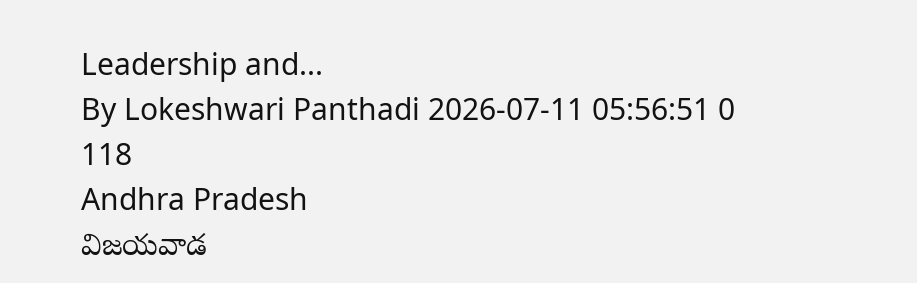Leadership and...
By Lokeshwari Panthadi 2026-07-11 05:56:51 0 118
Andhra Pradesh
విజయవాడ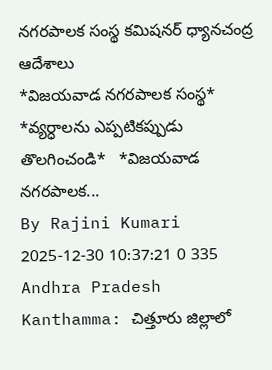నగరపాలక సంస్థ కమిషనర్ ధ్యానచంద్ర ఆదేశాలు
*విజయవాడ నగరపాలక సంస్థ*   *వ్యర్ధాలను ఎప్పటికప్పుడు తొలగించండి*   *విజయవాడ నగరపాలక...
By Rajini Kumari 2025-12-30 10:37:21 0 335
Andhra Pradesh
Kanthamma: చిత్తూరు జిల్లాలో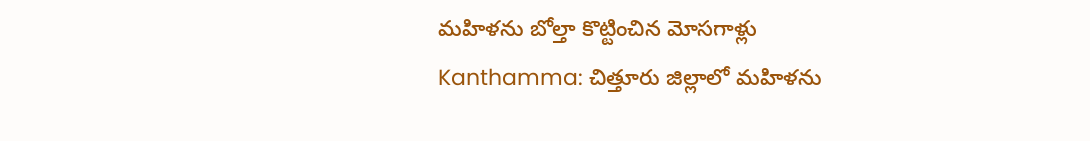మహిళను బోల్తా కొట్టించిన మోసగాళ్లు
Kanthamma: చిత్తూరు జిల్లాలో మహిళను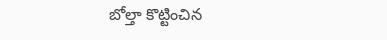బోల్తా కొట్టించిన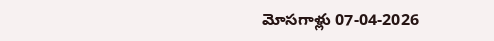మోసగాళ్లు 07-04-2026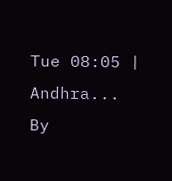Tue 08:05 | Andhra...
By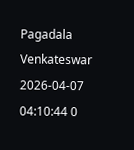Pagadala Venkateswar 2026-04-07 04:10:44 0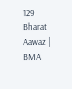129
Bharat Aawaz | BMA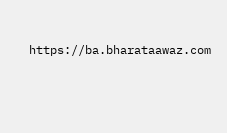https://ba.bharataawaz.com